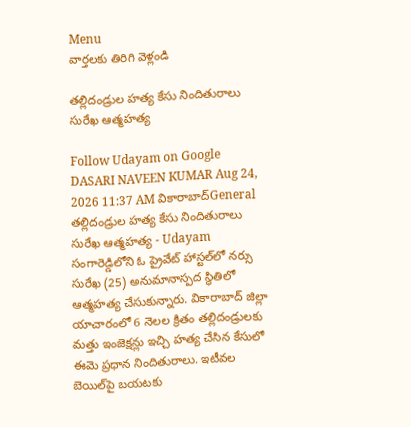Menu
వార్తలకు తిరిగి వెళ్లండి

తల్లిదండ్రుల హత్య కేసు నిందితురాలు సురేఖ ఆత్మహత్య

Follow Udayam on Google
DASARI NAVEEN KUMAR Aug 24, 2026 11:37 AM వికారాబాద్General
తల్లిదండ్రుల హత్య కేసు నిందితురాలు సురేఖ ఆత్మహత్య - Udayam
సంగారెడ్డిలోని ఓ ప్రైవేట్ హాస్టల్‌లో నర్సు సురేఖ (25) అనుమానాస్పద స్థితిలో ఆత్మహత్య చేసుకున్నారు. వికారాబాద్ జిల్లా యాచారంలో 6 నెలల క్రితం తల్లిదండ్రులకు మత్తు ఇంజెక్షన్లు ఇచ్చి హత్య చేసిన కేసులో ఈమె ప్రధాన నిందితురాలు. ఇటీవల బెయిల్‌పై బయటకు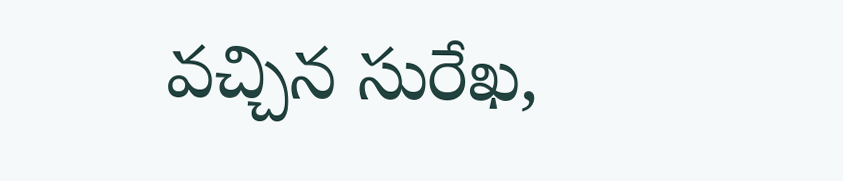వచ్చిన సురేఖ,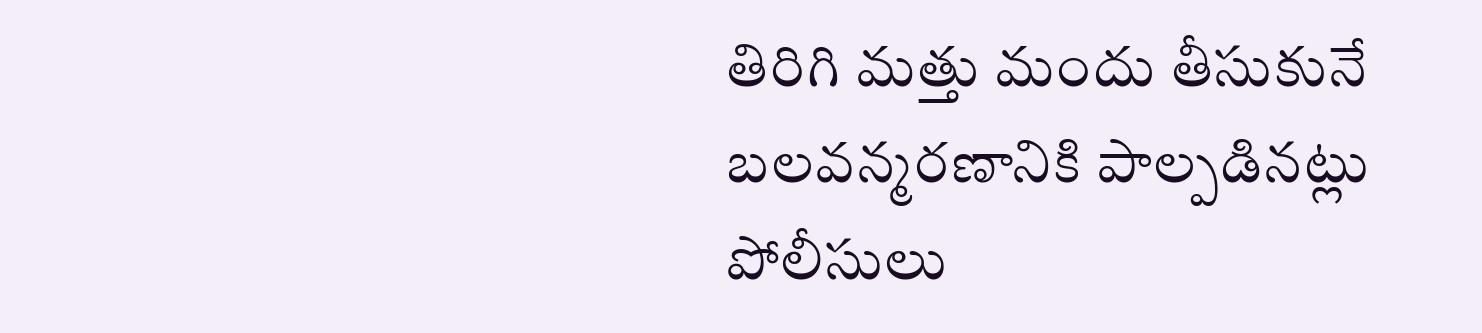తిరిగి మత్తు మందు తీసుకునే బలవన్మరణానికి పాల్పడినట్లు పోలీసులు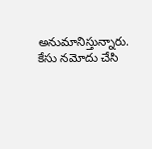అనుమానిస్తున్నారు. కేసు నమోదు చేసి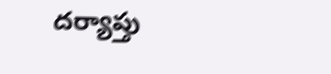దర్యాప్తు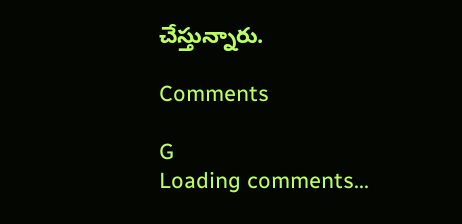చేస్తున్నారు.

Comments

G
Loading comments...